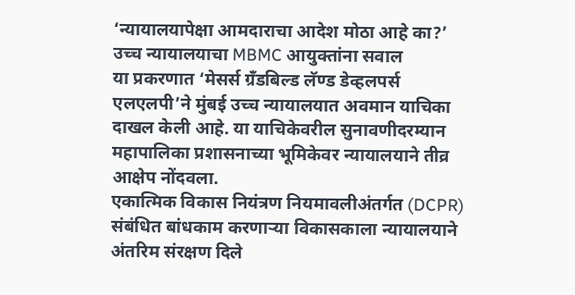‘न्यायालयापेक्षा आमदाराचा आदेश मोठा आहे का?’ उच्च न्यायालयाचा MBMC आयुक्तांना सवाल
या प्रकरणात ‘मेसर्स ग्रँडबिल्ड लॅण्ड डेव्हलपर्स एलएलपी’ने मुंबई उच्च न्यायालयात अवमान याचिका दाखल केली आहे. या याचिकेवरील सुनावणीदरम्यान महापालिका प्रशासनाच्या भूमिकेवर न्यायालयाने तीव्र आक्षेप नोंदवला.
एकात्मिक विकास नियंत्रण नियमावलीअंतर्गत (DCPR) संबंधित बांधकाम करणाऱ्या विकासकाला न्यायालयाने अंतरिम संरक्षण दिले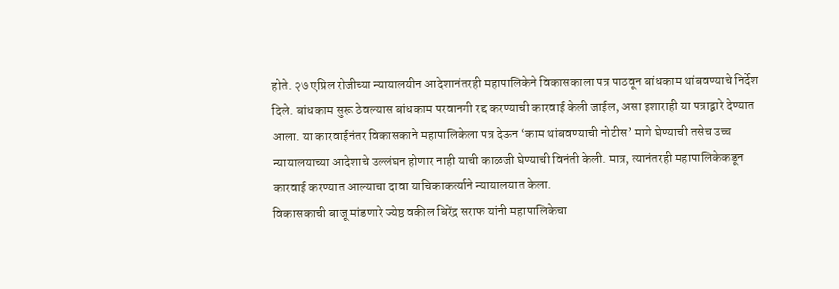होते. २७ एप्रिल रोजीच्या न्यायालयीन आदेशानंतरही महापालिकेने विकासकाला पत्र पाठवून बांधकाम थांबवण्याचे निर्देश दिले. बांधकाम सुरू ठेवल्यास बांधकाम परवानगी रद्द करण्याची कारवाई केली जाईल, असा इशाराही या पत्राद्वारे देण्यात आला. या कारवाईनंतर विकासकाने महापालिकेला पत्र देऊन ‘काम थांबवण्याची नोटीस’ मागे घेण्याची तसेच उच्च न्यायालयाच्या आदेशाचे उल्लंघन होणार नाही याची काळजी घेण्याची विनंती केली. मात्र, त्यानंतरही महापालिकेकडून कारवाई करण्यात आल्याचा दावा याचिकाकर्त्याने न्यायालयात केला.
विकासकाची बाजू मांडणारे ज्येष्ठ वकील बिरेंद्र सराफ यांनी महापालिकेचा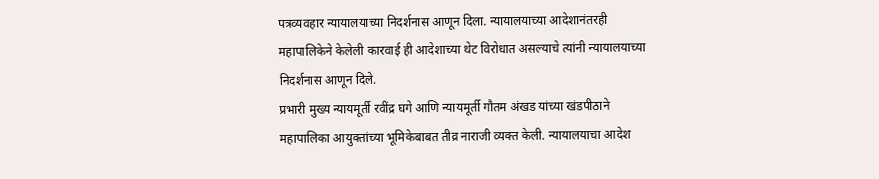पत्रव्यवहार न्यायालयाच्या निदर्शनास आणून दिला. न्यायालयाच्या आदेशानंतरही महापालिकेने केलेली कारवाई ही आदेशाच्या थेट विरोधात असल्याचे त्यांनी न्यायालयाच्या निदर्शनास आणून दिले.
प्रभारी मुख्य न्यायमूर्ती रवींद्र घगे आणि न्यायमूर्ती गौतम अंखड यांच्या खंडपीठाने महापालिका आयुक्तांच्या भूमिकेबाबत तीव्र नाराजी व्यक्त केली. न्यायालयाचा आदेश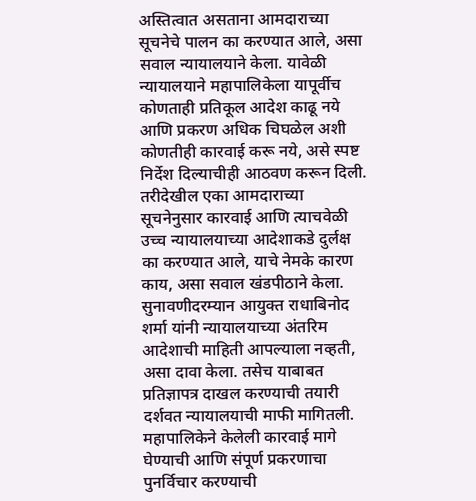अस्तित्वात असताना आमदाराच्या सूचनेचे पालन का करण्यात आले, असा सवाल न्यायालयाने केला. यावेळी न्यायालयाने महापालिकेला यापूर्वीच कोणताही प्रतिकूल आदेश काढू नये आणि प्रकरण अधिक चिघळेल अशी कोणतीही कारवाई करू नये, असे स्पष्ट निर्देश दिल्याचीही आठवण करून दिली. तरीदेखील एका आमदाराच्या सूचनेनुसार कारवाई आणि त्याचवेळी उच्च न्यायालयाच्या आदेशाकडे दुर्लक्ष का करण्यात आले, याचे नेमके कारण काय, असा सवाल खंडपीठाने केला.
सुनावणीदरम्यान आयुक्त राधाबिनोद शर्मा यांनी न्यायालयाच्या अंतरिम आदेशाची माहिती आपल्याला नव्हती, असा दावा केला. तसेच याबाबत प्रतिज्ञापत्र दाखल करण्याची तयारी दर्शवत न्यायालयाची माफी मागितली. महापालिकेने केलेली कारवाई मागे घेण्याची आणि संपूर्ण प्रकरणाचा पुनर्विचार करण्याची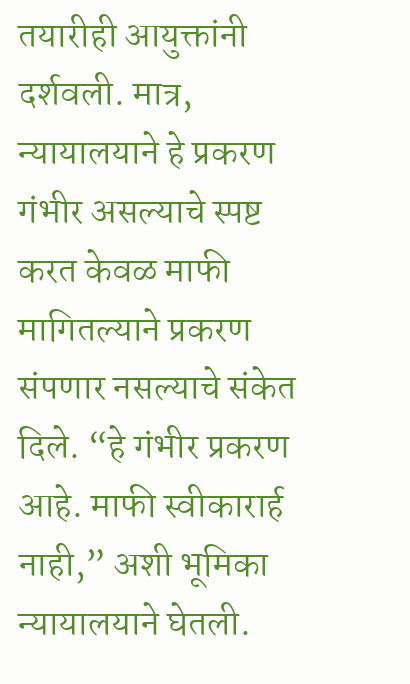तयारीही आयुक्तांनी दर्शवली. मात्र, न्यायालयाने हे प्रकरण गंभीर असल्याचे स्पष्ट करत केवळ माफी मागितल्याने प्रकरण संपणार नसल्याचे संकेत दिले. “हे गंभीर प्रकरण आहे. माफी स्वीकारार्ह नाही,” अशी भूमिका न्यायालयाने घेतली.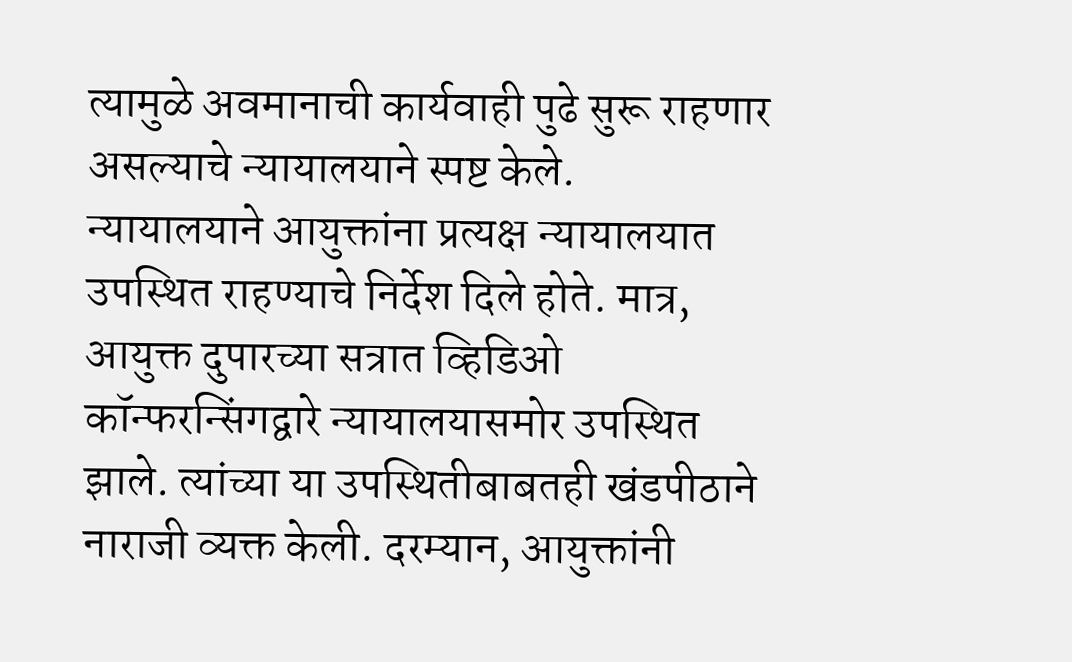त्यामुळे अवमानाची कार्यवाही पुढे सुरू राहणार असल्याचे न्यायालयाने स्पष्ट केले.
न्यायालयाने आयुक्तांना प्रत्यक्ष न्यायालयात उपस्थित राहण्याचे निर्देश दिले होते. मात्र, आयुक्त दुपारच्या सत्रात व्हिडिओ कॉन्फरन्सिंगद्वारे न्यायालयासमोर उपस्थित झाले. त्यांच्या या उपस्थितीबाबतही खंडपीठाने नाराजी व्यक्त केली. दरम्यान, आयुक्तांनी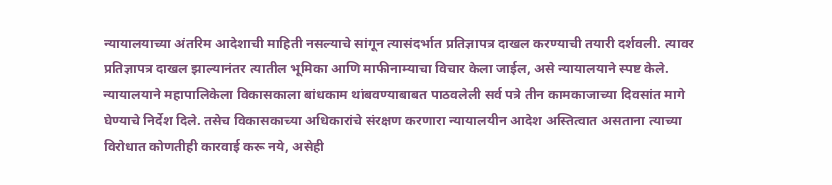न्यायालयाच्या अंतरिम आदेशाची माहिती नसल्याचे सांगून त्यासंदर्भात प्रतिज्ञापत्र दाखल करण्याची तयारी दर्शवली. त्यावर प्रतिज्ञापत्र दाखल झाल्यानंतर त्यातील भूमिका आणि माफीनाम्याचा विचार केला जाईल, असे न्यायालयाने स्पष्ट केले.
न्यायालयाने महापालिकेला विकासकाला बांधकाम थांबवण्याबाबत पाठवलेली सर्व पत्रे तीन कामकाजाच्या दिवसांत मागे घेण्याचे निर्देश दिले. तसेच विकासकाच्या अधिकारांचे संरक्षण करणारा न्यायालयीन आदेश अस्तित्वात असताना त्याच्या विरोधात कोणतीही कारवाई करू नये, असेही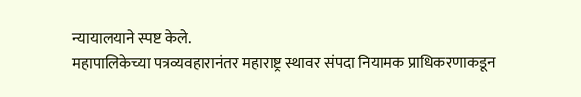न्यायालयाने स्पष्ट केले.
महापालिकेच्या पत्रव्यवहारानंतर महाराष्ट्र स्थावर संपदा नियामक प्राधिकरणाकडून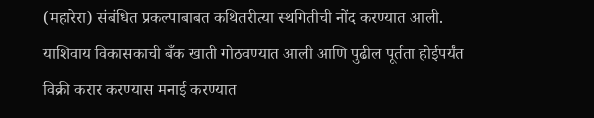(महारेरा) संबंधित प्रकल्पाबाबत कथितरीत्या स्थगितीची नोंद करण्यात आली. याशिवाय विकासकाची बँक खाती गोठवण्यात आली आणि पुढील पूर्तता होईपर्यंत विक्री करार करण्यास मनाई करण्यात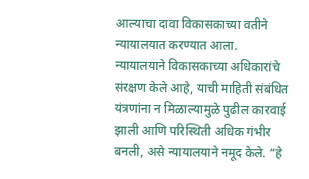आल्याचा दावा विकासकाच्या वतीने न्यायालयात करण्यात आला.
न्यायालयाने विकासकाच्या अधिकारांचे संरक्षण केले आहे, याची माहिती संबंधित यंत्रणांना न मिळाल्यामुळे पुढील कारवाई झाली आणि परिस्थिती अधिक गंभीर बनली, असे न्यायालयाने नमूद केले. “हे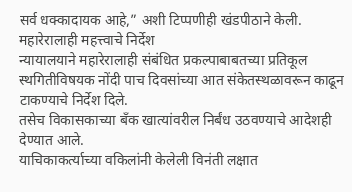सर्व धक्कादायक आहे,” अशी टिप्पणीही खंडपीठाने केली.
महारेरालाही महत्त्वाचे निर्देश
न्यायालयाने महारेरालाही संबंधित प्रकल्पाबाबतच्या प्रतिकूल स्थगितीविषयक नोंदी पाच दिवसांच्या आत संकेतस्थळावरून काढून टाकण्याचे निर्देश दिले.
तसेच विकासकाच्या बँक खात्यांवरील निर्बंध उठवण्याचे आदेशही देण्यात आले.
याचिकाकर्त्याच्या वकिलांनी केलेली विनंती लक्षात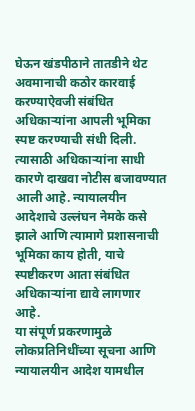घेऊन खंडपीठाने तातडीने थेट अवमानाची कठोर कारवाई करण्याऐवजी संबंधित अधिकाऱ्यांना आपली भूमिका स्पष्ट करण्याची संधी दिली. त्यासाठी अधिकाऱ्यांना साधी कारणे दाखवा नोटीस बजावण्यात आली आहे. न्यायालयीन आदेशाचे उल्लंघन नेमके कसे झाले आणि त्यामागे प्रशासनाची भूमिका काय होती, याचे स्पष्टीकरण आता संबंधित अधिकाऱ्यांना द्यावे लागणार आहे.
या संपूर्ण प्रकरणामुळे लोकप्रतिनिधींच्या सूचना आणि न्यायालयीन आदेश यामधील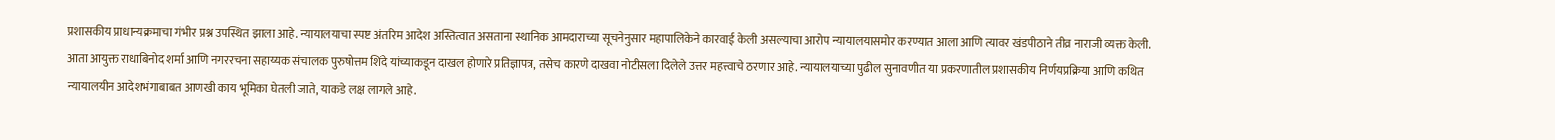प्रशासकीय प्राधान्यक्रमाचा गंभीर प्रश्न उपस्थित झाला आहे. न्यायालयाचा स्पष्ट अंतरिम आदेश अस्तित्वात असताना स्थानिक आमदाराच्या सूचनेनुसार महापालिकेने कारवाई केली असल्याचा आरोप न्यायालयासमोर करण्यात आला आणि त्यावर खंडपीठाने तीव्र नाराजी व्यक्त केली.
आता आयुक्त राधाबिनोद शर्मा आणि नगररचना सहाय्यक संचालक पुरुषोत्तम शिंदे यांच्याकडून दाखल होणारे प्रतिज्ञापत्र, तसेच कारणे दाखवा नोटीसला दिलेले उत्तर महत्त्वाचे ठरणार आहे. न्यायालयाच्या पुढील सुनावणीत या प्रकरणातील प्रशासकीय निर्णयप्रक्रिया आणि कथित न्यायालयीन आदेशभंगाबाबत आणखी काय भूमिका घेतली जाते, याकडे लक्ष लागले आहे.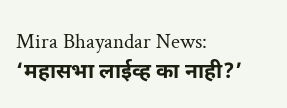Mira Bhayandar News: ‘महासभा लाईव्ह का नाही?’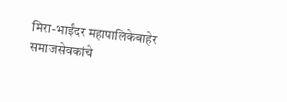मिरा-भाईंदर महापालिकेबाहेर समाजसेवकांचे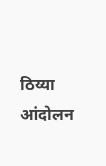ठिय्या आंदोलन